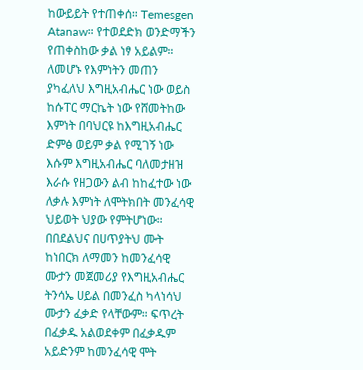ከውይይት የተጠቀሰ። Temesgen Atanaw። የተወደድክ ወንድማችን የጠቀስከው ቃል ነፃ አይልም። ለመሆኑ የእምነትን መጠን ያካፈለህ እግዚአብሔር ነው ወይስ ከሱፐር ማርኬት ነው የሸመትከው እምነት በባህርዩ ከእግዚአብሔር ድምፅ ወይም ቃል የሚገኝ ነው እሱም እግዚአብሔር ባለመታዘዝ እራሱ የዘጋውን ልብ ከከፈተው ነው ለቃሉ እምነት ለሞትክበት መንፈሳዊ ህይወት ህያው የምትሆነው። በበደልህና በሀጥያትህ ሙት ከነበርክ ለማመን ከመንፈሳዊ ሙታን መጀመሪያ የእግዚአብሔር ትንሳኤ ሀይል በመንፈስ ካላነሳህ ሙታን ፈቃድ የላቸውም። ፍጥረት በፈቃዱ አልወደቀም በፈቃዱም አይድንም ከመንፈሳዊ ሞት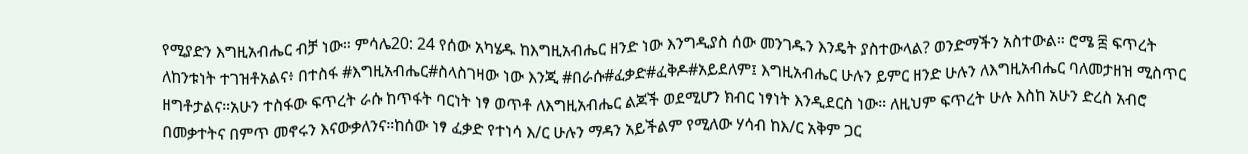የሚያድን እግዚአብሔር ብቻ ነው። ምሳሌ20: 24 የሰው አካሄዱ ከእግዚአብሔር ዘንድ ነው እንግዲያስ ሰው መንገዱን እንዴት ያስተውላል? ወንድማችን አስተውል። ሮሜ ፰ ፍጥረት ለከንቱነት ተገዝቶአልና፥ በተስፋ #እግዚአብሔር#ስላስገዛው ነው እንጂ #በራሱ#ፈቃድ#ፈቅዶ#አይደለም፤ እግዚአብሔር ሁሉን ይምር ዘንድ ሁሉን ለእግዚአብሔር ባለመታዘዝ ሚስጥር ዘግቶታልና።አሁን ተስፋው ፍጥረት ራሱ ከጥፋት ባርነት ነፃ ወጥቶ ለእግዚአብሔር ልጆች ወደሚሆን ክብር ነፃነት እንዲደርስ ነው። ለዚህም ፍጥረት ሁሉ እስከ አሁን ድረስ አብሮ በመቃተትና በምጥ መኖሩን እናውቃለንና።ከሰው ነፃ ፈቃድ የተነሳ እ/ር ሁሉን ማዳን አይችልም የሚለው ሃሳብ ከእ/ር አቅም ጋር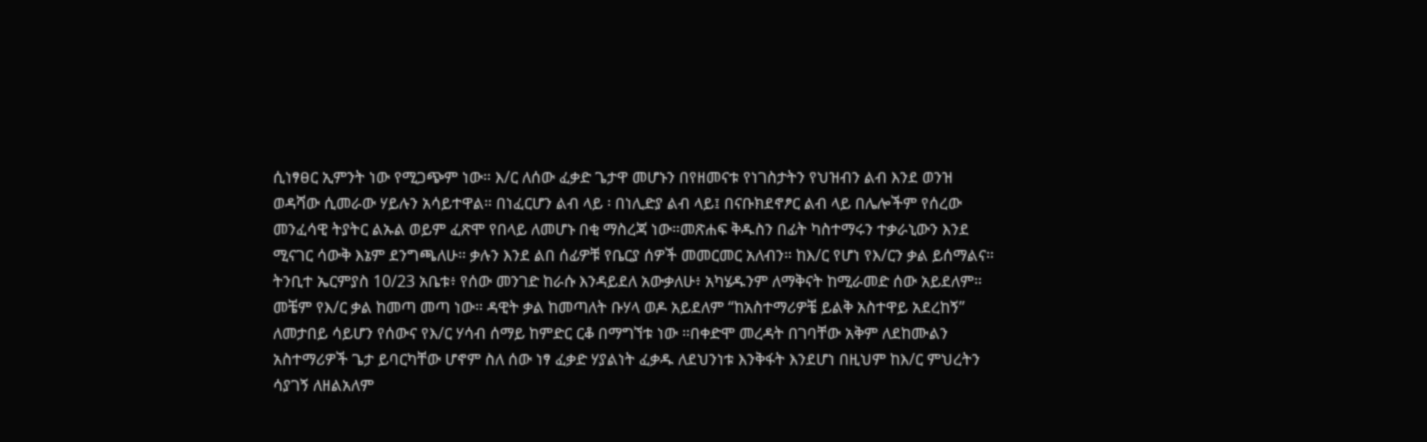ሲነፃፀር ኢምንት ነው የሚጋጭም ነው። እ/ር ለሰው ፈቃድ ጌታዋ መሆኑን በየዘመናቱ የነገስታትን የህዝብን ልብ እንደ ወንዝ ወዳሻው ሲመራው ሃይሉን አሳይተዋል። በነፈርሆን ልብ ላይ ፡ በነሊድያ ልብ ላይ፤ በናቡክደኖፆር ልብ ላይ በሌሎችም የሰረው መንፈሳዊ ትያትር ልኡል ወይም ፈጽሞ የበላይ ለመሆኑ በቂ ማስረጃ ነው።መጽሐፍ ቅዱስን በፊት ካስተማሩን ተቃራኒውን እንደ ሚናገር ሳውቅ እኔም ደንግጫለሁ። ቃሉን እንደ ልበ ሰፊዎቹ የቤርያ ሰዎች መመርመር አለብን። ከእ/ር የሆነ የእ/ርን ቃል ይሰማልና። ትንቢተ ኤርምያስ 10/23 አቤቱ፥ የሰው መንገድ ከራሱ እንዳይደለ አውቃለሁ፥ አካሄዱንም ለማቅናት ከሚራመድ ሰው አይደለም። መቼም የእ/ር ቃል ከመጣ መጣ ነው። ዳዊት ቃል ከመጣለት ቡሃላ ወዶ አይደለም “ከአስተማሪዎቼ ይልቅ አስተዋይ አደረከኝ” ለመታበይ ሳይሆን የሰውና የእ/ር ሃሳብ ሰማይ ከምድር ርቆ በማግኘቱ ነው ።በቀድሞ መረዳት በገባቸው አቅም ለደከሙልን አስተማሪዎች ጌታ ይባርካቸው ሆኖም ስለ ሰው ነፃ ፈቃድ ሃያልነት ፈቃዱ ለደህንነቱ እንቅፋት እንደሆነ በዚህም ከእ/ር ምህረትን ሳያገኝ ለዘልአለም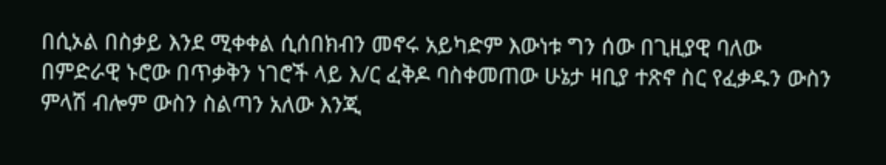በሲኦል በስቃይ እንደ ሚቀቀል ሲሰበክብን መኖሩ አይካድም እውነቱ ግን ሰው በጊዚያዊ ባለው በምድራዊ ኑሮው በጥቃቅን ነገሮች ላይ እ/ር ፈቅዶ ባስቀመጠው ሁኔታ ዛቢያ ተጽኖ ስር የፈቃዱን ውስን ምላሽ ብሎም ውስን ስልጣን አለው እንጂ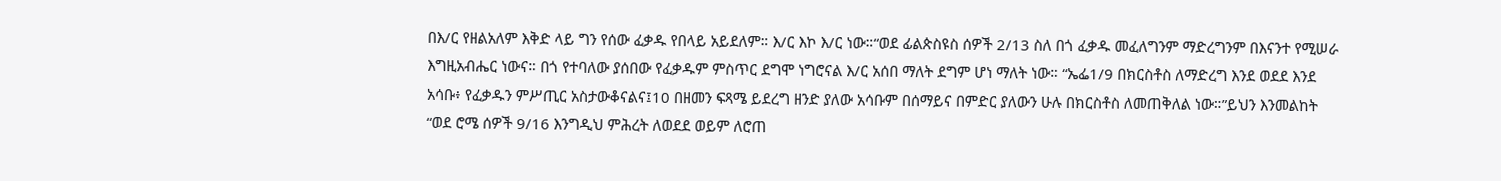በእ/ር የዘልአለም እቅድ ላይ ግን የሰው ፈቃዱ የበላይ አይደለም። እ/ር እኮ እ/ር ነው።“ወደ ፊልጵስዩስ ሰዎች 2/13 ስለ በጎ ፈቃዱ መፈለግንም ማድረግንም በእናንተ የሚሠራ እግዚአብሔር ነውና። በጎ የተባለው ያሰበው የፈቃዱም ምስጥር ደግሞ ነግሮናል እ/ር አሰበ ማለት ደግም ሆነ ማለት ነው። “ኤፌ1/9 በክርስቶስ ለማድረግ እንደ ወደደ እንደ አሳቡ፥ የፈቃዱን ምሥጢር አስታውቆናልና፤10 በዘመን ፍጻሜ ይደረግ ዘንድ ያለው አሳቡም በሰማይና በምድር ያለውን ሁሉ በክርስቶስ ለመጠቅለል ነው።”ይህን እንመልከት “ወደ ሮሜ ሰዎች 9/16 እንግዲህ ምሕረት ለወደደ ወይም ለሮጠ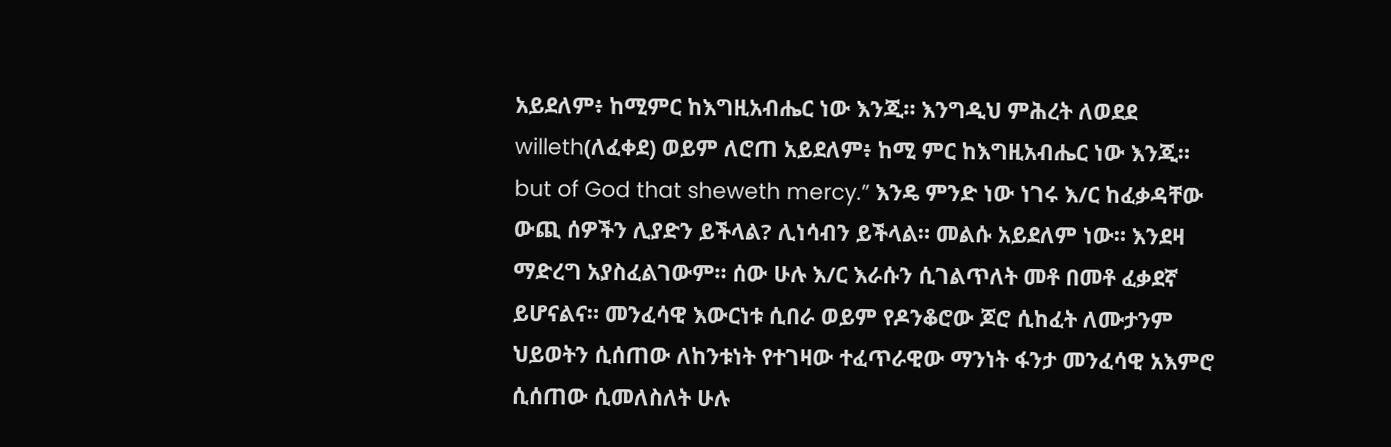አይደለም፥ ከሚምር ከእግዚአብሔር ነው እንጂ። እንግዲህ ምሕረት ለወደደ willeth(ለፈቀደ) ወይም ለሮጠ አይደለም፥ ከሚ ምር ከእግዚአብሔር ነው እንጂ። but of God that sheweth mercy.” እንዴ ምንድ ነው ነገሩ እ/ር ከፈቃዳቸው ውጪ ሰዎችን ሊያድን ይችላል? ሊነሳብን ይችላል። መልሱ አይደለም ነው። እንደዛ ማድረግ አያስፈልገውም። ሰው ሁሉ እ/ር እራሱን ሲገልጥለት መቶ በመቶ ፈቃደኛ ይሆናልና። መንፈሳዊ እውርነቱ ሲበራ ወይም የዶንቆሮው ጆሮ ሲከፈት ለሙታንም ህይወትን ሲሰጠው ለከንቱነት የተገዛው ተፈጥራዊው ማንነት ፋንታ መንፈሳዊ አእምሮ ሲሰጠው ሲመለስለት ሁሉ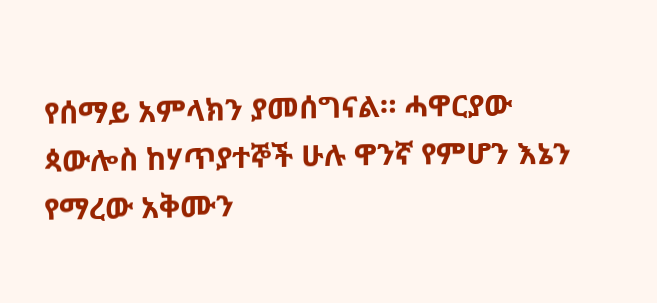የሰማይ አምላክን ያመሰግናል። ሓዋርያው ጳውሎስ ከሃጥያተኞች ሁሉ ዋንኛ የምሆን እኔን የማረው አቅሙን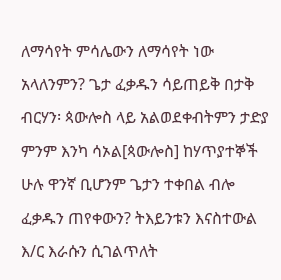ለማሳየት ምሳሌውን ለማሳየት ነው አላለንምን? ጌታ ፈቃዱን ሳይጠይቅ በታቅ ብርሃን፡ ጳውሎስ ላይ አልወደቀብትምን ታድያ ምንም እንካ ሳኦል[ጳውሎስ] ከሃጥያተኞች ሁሉ ዋንኛ ቢሆንም ጌታን ተቀበል ብሎ ፈቃዱን ጠየቀውን? ትእይንቱን እናስተውል እ/ር እራሱን ሲገልጥለት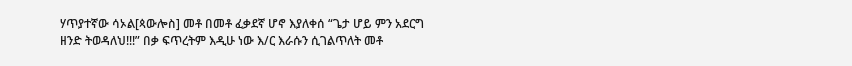ሃጥያተኛው ሳኦል[ጳውሎስ] መቶ በመቶ ፈቃደኛ ሆኖ እያለቀሰ “ጌታ ሆይ ምን አደርግ ዘንድ ትወዳለህ!!!” በቃ ፍጥረትም እዲሁ ነው እ/ር እራሱን ሲገልጥለት መቶ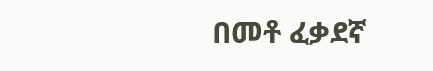በመቶ ፈቃደኛ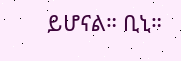ይሆናል። ቢኒ።